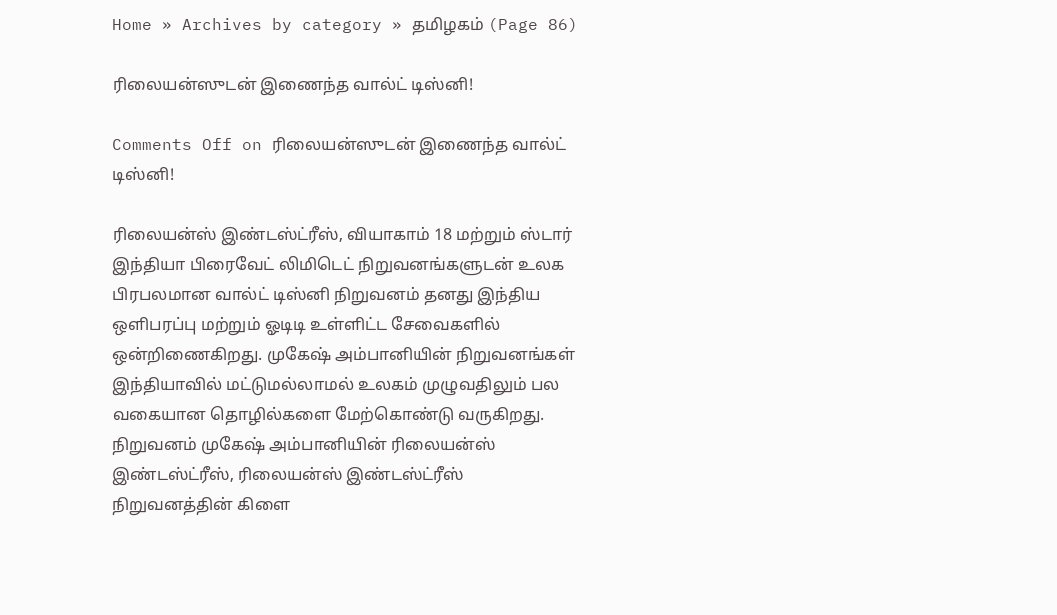Home » Archives by category » தமிழகம் (Page 86)

ரிலையன்ஸுடன் இணைந்த வால்ட் டிஸ்னி!

Comments Off on ரிலையன்ஸுடன் இணைந்த வால்ட் டிஸ்னி!

ரிலையன்ஸ் இண்டஸ்ட்ரீஸ், வியாகாம் 18 மற்றும் ஸ்டார் இந்தியா பிரைவேட் லிமிடெட் நிறுவனங்களுடன் உலக பிரபலமான வால்ட் டிஸ்னி நிறுவனம் தனது இந்திய ஒளிபரப்பு மற்றும் ஓடிடி உள்ளிட்ட சேவைகளில் ஒன்றிணைகிறது. முகேஷ் அம்பானியின் நிறுவனங்கள் இந்தியாவில் மட்டுமல்லாமல் உலகம் முழுவதிலும் பல வகையான தொழில்களை மேற்கொண்டு வருகிறது. நிறுவனம் முகேஷ் அம்பானியின் ரிலையன்ஸ் இண்டஸ்ட்ரீஸ், ரிலையன்ஸ் இண்டஸ்ட்ரீஸ் நிறுவனத்தின் கிளை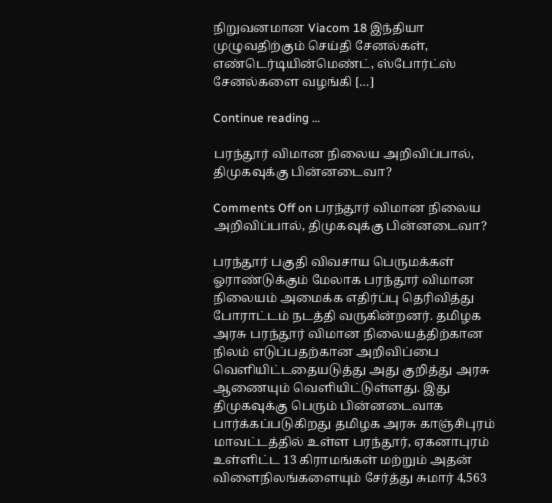நிறுவனமான Viacom 18 இந்தியா முழுவதிற்கும் செய்தி சேனல்கள், எண்டெர்டியின்மெண்ட், ஸ்போர்ட்ஸ் சேனல்களை வழங்கி […]

Continue reading …

பரந்தூர் விமான நிலைய அறிவிப்பால், திமுகவுக்கு பின்னடைவா?

Comments Off on பரந்தூர் விமான நிலைய அறிவிப்பால், திமுகவுக்கு பின்னடைவா?

பரந்தூர் பகுதி விவசாய பெருமக்கள் ஓராண்டுக்கும் மேலாக பரந்தூர் விமான நிலையம் அமைக்க எதிர்ப்பு தெரிவித்து போராட்டம் நடத்தி வருகின்றனர். தமிழக அரசு பரந்தூர் விமான நிலையத்திற்கான நிலம் எடுப்பதற்கான அறிவிப்பை வெளியிட்டதையடுத்து அது குறித்து அரசு ஆணையும் வெளியிட்டுள்ளது. இது திமுகவுக்கு பெரும் பின்னடைவாக பார்க்கப்படுகிறது தமிழக அரசு காஞ்சிபுரம் மாவட்டத்தில் உள்ள பரந்தூர், ஏகனாபுரம் உள்ளிட்ட 13 கிராமங்கள் மற்றும் அதன் விளைநிலங்களையும் சேர்த்து சுமார் 4,563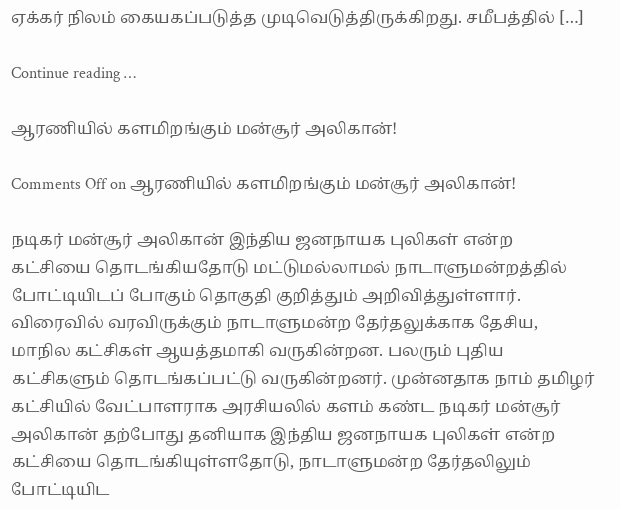ஏக்கர் நிலம் கையகப்படுத்த முடிவெடுத்திருக்கிறது. சமீபத்தில் […]

Continue reading …

ஆரணியில் களமிறங்கும் மன்சூர் அலிகான்!

Comments Off on ஆரணியில் களமிறங்கும் மன்சூர் அலிகான்!

நடிகர் மன்சூர் அலிகான் இந்திய ஜனநாயக புலிகள் என்ற கட்சியை தொடங்கியதோடு மட்டுமல்லாமல் நாடாளுமன்றத்தில் போட்டியிடப் போகும் தொகுதி குறித்தும் அறிவித்துள்ளார். விரைவில் வரவிருக்கும் நாடாளுமன்ற தேர்தலுக்காக தேசிய, மாநில கட்சிகள் ஆயத்தமாகி வருகின்றன. பலரும் புதிய கட்சிகளும் தொடங்கப்பட்டு வருகின்றனர். முன்னதாக நாம் தமிழர் கட்சியில் வேட்பாளராக அரசியலில் களம் கண்ட நடிகர் மன்சூர் அலிகான் தற்போது தனியாக இந்திய ஜனநாயக புலிகள் என்ற கட்சியை தொடங்கியுள்ளதோடு, நாடாளுமன்ற தேர்தலிலும் போட்டியிட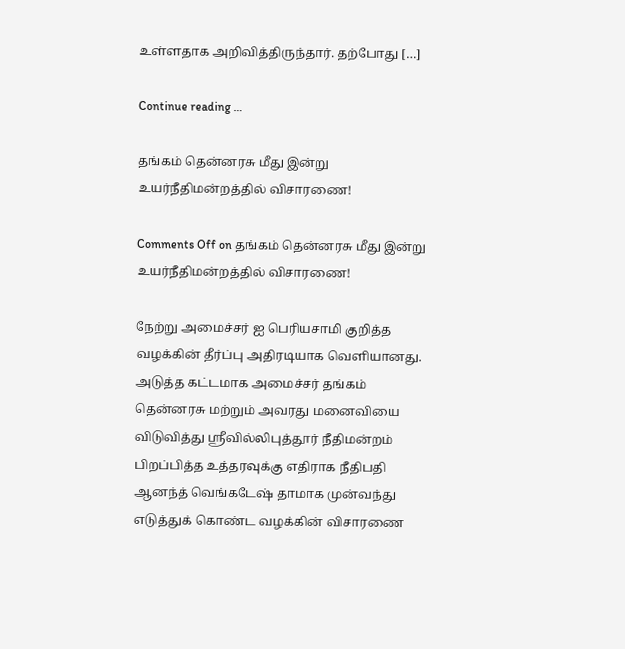உள்ளதாக அறிவித்திருந்தார். தற்போது […]

Continue reading …

தங்கம் தென்னரசு மீது இன்று உயர்நீதிமன்றத்தில் விசாரணை!

Comments Off on தங்கம் தென்னரசு மீது இன்று உயர்நீதிமன்றத்தில் விசாரணை!

நேற்று அமைச்சர் ஐ பெரியசாமி குறித்த வழக்கின் தீர்ப்பு அதிரடியாக வெளியானது. அடுத்த கட்டமாக அமைச்சர் தங்கம் தென்னரசு மற்றும் அவரது மனைவியை விடுவித்து ஸ்ரீவில்லிபுத்தூர் நீதிமன்றம் பிறப்பித்த உத்தரவுக்கு எதிராக நீதிபதி ஆனந்த் வெங்கடேஷ் தாமாக முன்வந்து எடுத்துக் கொண்ட வழக்கின் விசாரணை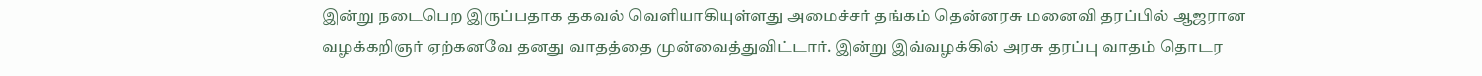இன்று நடைபெற இருப்பதாக தகவல் வெளியாகியுள்ளது அமைச்சர் தங்கம் தென்னரசு மனைவி தரப்பில் ஆஜரான வழக்கறிஞர் ஏற்கனவே தனது வாதத்தை முன்வைத்துவிட்டார். இன்று இவ்வழக்கில் அரசு தரப்பு வாதம் தொடர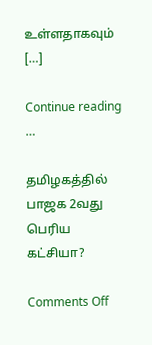உள்ளதாகவும் […]

Continue reading …

தமிழகத்தில் பாஜக 2வது பெரிய கட்சியா?

Comments Off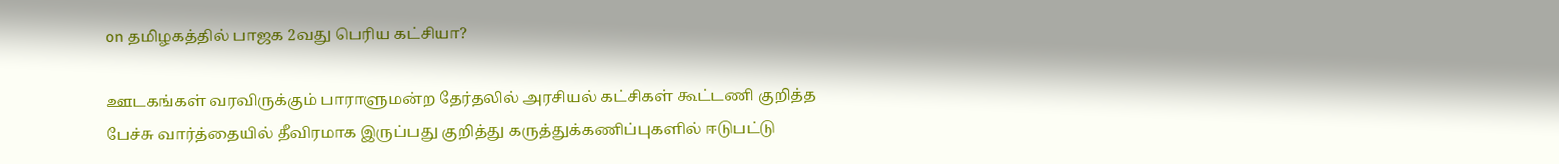on தமிழகத்தில் பாஜக 2வது பெரிய கட்சியா?

ஊடகங்கள் வரவிருக்கும் பாராளுமன்ற தேர்தலில் அரசியல் கட்சிகள் கூட்டணி குறித்த பேச்சு வார்த்தையில் தீவிரமாக இருப்பது குறித்து கருத்துக்கணிப்புகளில் ஈடுபட்டு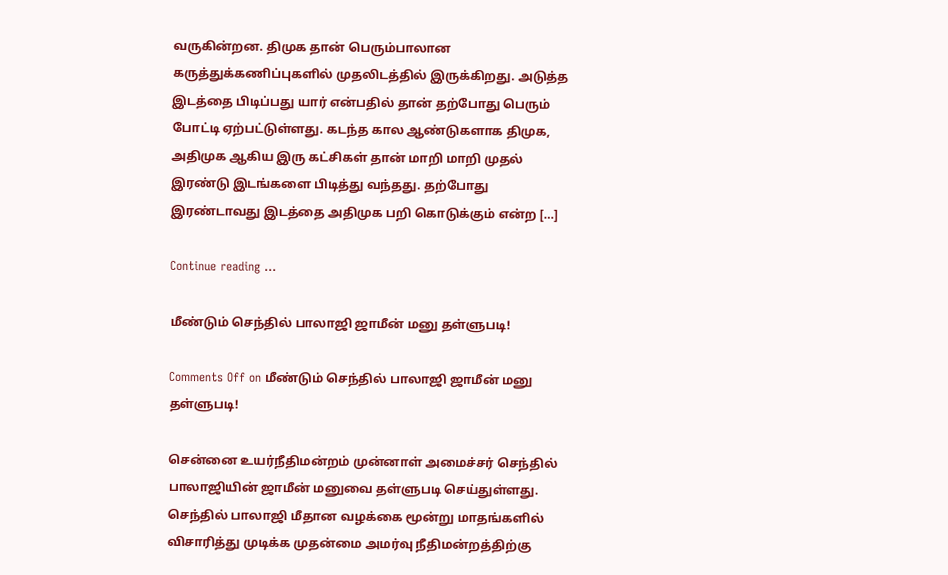வருகின்றன. திமுக தான் பெரும்பாலான கருத்துக்கணிப்புகளில் முதலிடத்தில் இருக்கிறது. அடுத்த இடத்தை பிடிப்பது யார் என்பதில் தான் தற்போது பெரும் போட்டி ஏற்பட்டுள்ளது. கடந்த கால ஆண்டுகளாக திமுக, அதிமுக ஆகிய இரு கட்சிகள் தான் மாறி மாறி முதல் இரண்டு இடங்களை பிடித்து வந்தது. தற்போது இரண்டாவது இடத்தை அதிமுக பறி கொடுக்கும் என்ற […]

Continue reading …

மீண்டும் செந்தில் பாலாஜி ஜாமீன் மனு தள்ளுபடி!

Comments Off on மீண்டும் செந்தில் பாலாஜி ஜாமீன் மனு தள்ளுபடி!

சென்னை உயர்நீதிமன்றம் முன்னாள் அமைச்சர் செந்தில் பாலாஜியின் ஜாமீன் மனுவை தள்ளுபடி செய்துள்ளது. செந்தில் பாலாஜி மீதான வழக்கை மூன்று மாதங்களில் விசாரித்து முடிக்க முதன்மை அமர்வு நீதிமன்றத்திற்கு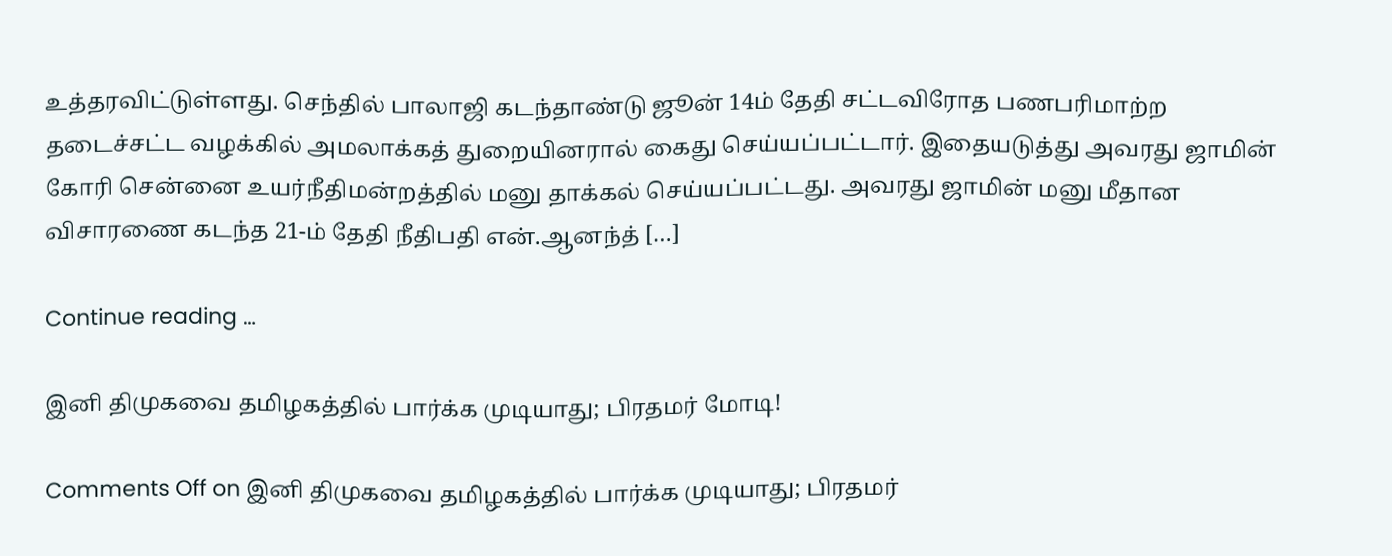உத்தரவிட்டுள்ளது. செந்தில் பாலாஜி கடந்தாண்டு ஜூன் 14ம் தேதி சட்டவிரோத பணபரிமாற்ற தடைச்சட்ட வழக்கில் அமலாக்கத் துறையினரால் கைது செய்யப்பட்டார். இதையடுத்து அவரது ஜாமின் கோரி சென்னை உயர்நீதிமன்றத்தில் மனு தாக்கல் செய்யப்பட்டது. அவரது ஜாமின் மனு மீதான விசாரணை கடந்த 21-ம் தேதி நீதிபதி என்.ஆனந்த் […]

Continue reading …

இனி திமுகவை தமிழகத்தில் பார்க்க முடியாது; பிரதமர் மோடி!

Comments Off on இனி திமுகவை தமிழகத்தில் பார்க்க முடியாது; பிரதமர்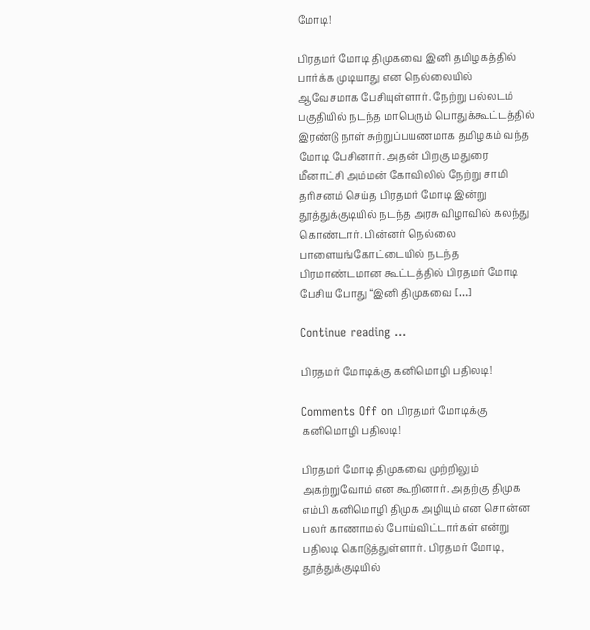மோடி!

பிரதமர் மோடி திமுகவை இனி தமிழகத்தில் பார்க்க முடியாது என நெல்லையில் ஆவேசமாக பேசியுள்ளார். நேற்று பல்லடம் பகுதியில் நடந்த மாபெரும் பொதுக்கூட்டத்தில் இரண்டு நாள் சுற்றுப்பயணமாக தமிழகம் வந்த மோடி பேசினார். அதன் பிறகு மதுரை மீனாட்சி அம்மன் கோவிலில் நேற்று சாமி தரிசனம் செய்த பிரதமர் மோடி இன்று தூத்துக்குடியில் நடந்த அரசு விழாவில் கலந்து கொண்டார். பின்னர் நெல்லை பாளையங்கோட்டையில் நடந்த பிரமாண்டமான கூட்டத்தில் பிரதமர் மோடி பேசிய போது “இனி திமுகவை […]

Continue reading …

பிரதமர் மோடிக்கு கனிமொழி பதிலடி!

Comments Off on பிரதமர் மோடிக்கு கனிமொழி பதிலடி!

பிரதமர் மோடி திமுகவை முற்றிலும் அகற்றுவோம் என கூறினார். அதற்கு திமுக எம்பி கனிமொழி திமுக அழியும் என சொன்ன பலர் காணாமல் போய்விட்டார்கள் என்று பதிலடி கொடுத்துள்ளார். பிரதமர் மோடி, தூத்துக்குடியில்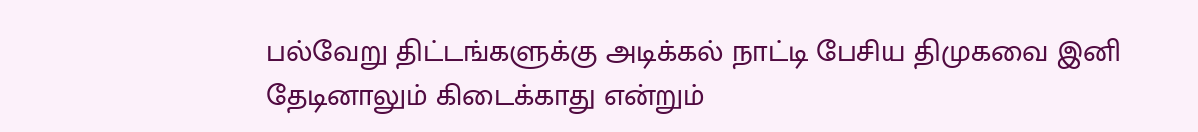பல்வேறு திட்டங்களுக்கு அடிக்கல் நாட்டி பேசிய திமுகவை இனி தேடினாலும் கிடைக்காது என்றும்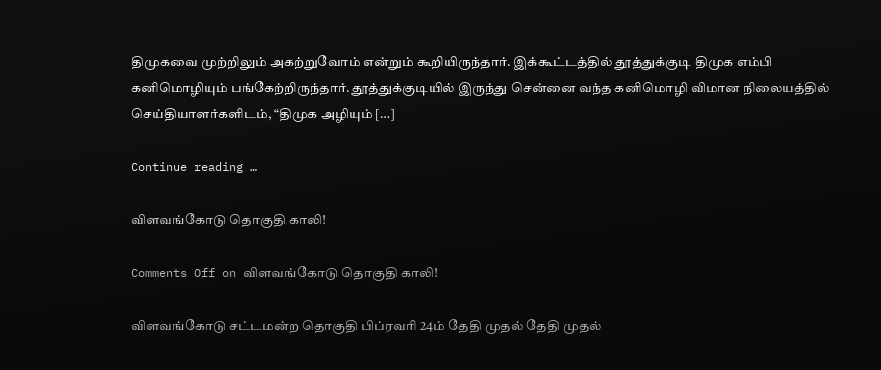திமுகவை முற்றிலும் அகற்றுவோம் என்றும் கூறியிருந்தார். இக்கூட்டத்தில் தூத்துக்குடி திமுக எம்பி கனிமொழியும் பங்கேற்றிருந்தார். தூத்துக்குடியில் இருந்து சென்னை வந்த கனிமொழி விமான நிலையத்தில் செய்தியாளர்களிடம், “திமுக அழியும் […]

Continue reading …

விளவங்கோடு தொகுதி காலி!

Comments Off on விளவங்கோடு தொகுதி காலி!

விளவங்கோடு சட்டமன்ற தொகுதி பிப்ரவரி 24ம் தேதி முதல் தேதி முதல்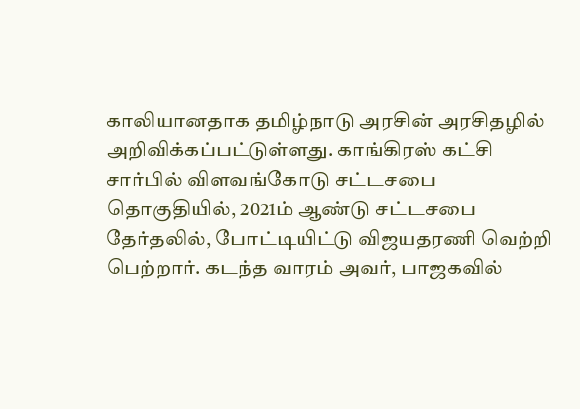காலியானதாக தமிழ்நாடு அரசின் அரசிதழில் அறிவிக்கப்பட்டுள்ளது. காங்கிரஸ் கட்சி சார்பில் விளவங்கோடு சட்டசபை தொகுதியில், 2021ம் ஆண்டு சட்டசபை தேர்தலில், போட்டியிட்டு விஜயதரணி வெற்றி பெற்றார். கடந்த வாரம் அவர், பாஜகவில்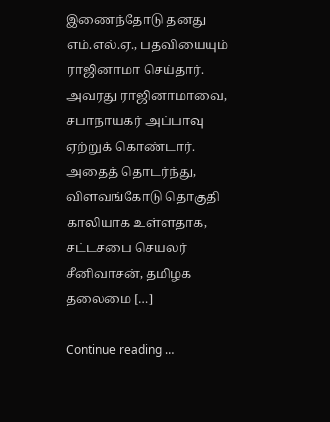இணைந்தோடு தனது எம்.எல்.ஏ., பதவியையும் ராஜினாமா செய்தார். அவரது ராஜினாமாவை, சபாநாயகர் அப்பாவு ஏற்றுக் கொண்டார். அதைத் தொடர்ந்து, விளவங்கோடு தொகுதி காலியாக உள்ளதாக, சட்டசபை செயலர் சீனிவாசன், தமிழக தலைமை […]

Continue reading …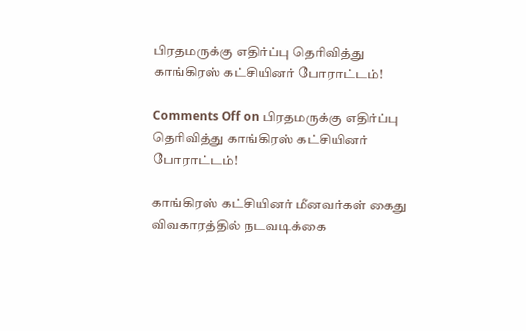பிரதமருக்கு எதிர்ப்பு தெரிவித்து காங்கிரஸ் கட்சியினர் போராட்டம்!

Comments Off on பிரதமருக்கு எதிர்ப்பு தெரிவித்து காங்கிரஸ் கட்சியினர் போராட்டம்!

காங்கிரஸ் கட்சியினர் மீனவர்கள் கைது விவகாரத்தில் நடவடிக்கை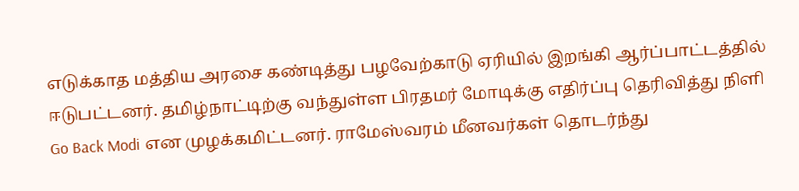எடுக்காத மத்திய அரசை கண்டித்து பழவேற்காடு ஏரியில் இறங்கி ஆர்ப்பாட்டத்தில் ஈடுபட்டனர். தமிழ்நாட்டிற்கு வந்துள்ள பிரதமர் மோடிக்கு எதிர்ப்பு தெரிவித்து நிளி Go Back Modi என முழக்கமிட்டனர். ராமேஸ்வரம் மீனவர்கள் தொடர்ந்து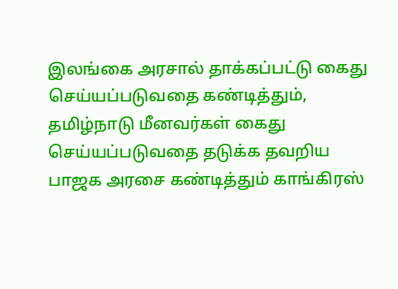இலங்கை அரசால் தாக்கப்பட்டு கைது செய்யப்படுவதை கண்டித்தும், தமிழ்நாடு மீனவர்கள் கைது செய்யப்படுவதை தடுக்க தவறிய பாஜக அரசை கண்டித்தும் காங்கிரஸ்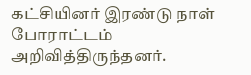கட்சியினர் இரண்டு நாள் போராட்டம் அறிவித்திருந்தனர்.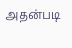அதன்படி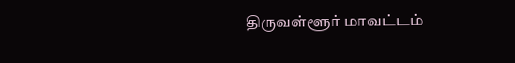திருவள்ளூர் மாவட்டம்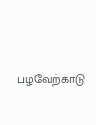பழவேற்காடு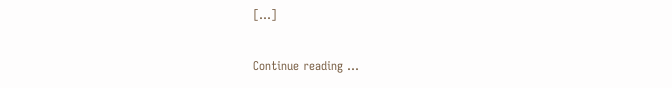[…]

Continue reading …